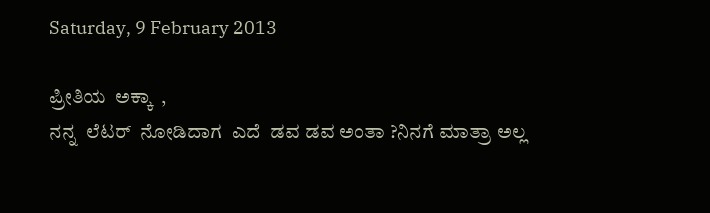Saturday, 9 February 2013

ಪ್ರೀತಿಯ  ಅಕ್ಕಾ  ,
ನನ್ನ  ಲೆಟರ್  ನೋಡಿದಾಗ  ಎದೆ  ಡವ ಡವ ಅಂತಾ ?ನಿನಗೆ ಮಾತ್ರಾ ಅಲ್ಲ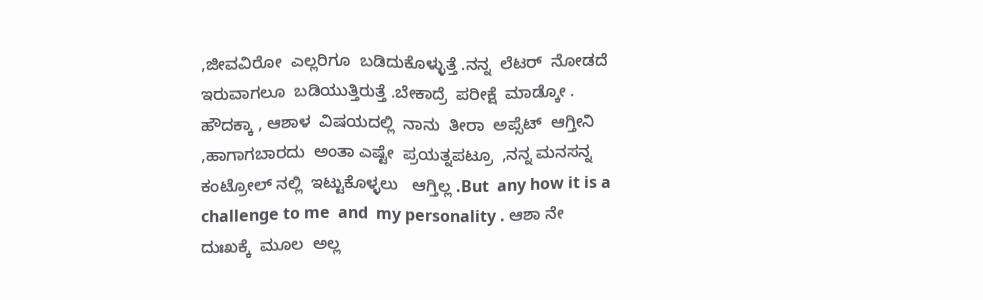,ಜೀವವಿರೋ  ಎಲ್ಲರಿಗೂ  ಬಡಿದುಕೊಳ್ಳುತ್ತೆ .ನನ್ನ  ಲೆಟರ್  ನೋಡದೆ  ಇರುವಾಗಲೂ  ಬಡಿಯುತ್ತಿರುತ್ತೆ .ಬೇಕಾದ್ರೆ  ಪರೀಕ್ಷೆ  ಮಾಡ್ಕೋ .
ಹೌದಕ್ಕಾ , ಆಶಾಳ  ವಿಷಯದಲ್ಲಿ  ನಾನು  ತೀರಾ  ಅಪ್ಸೆಟ್  ಆಗ್ತೀನಿ ,ಹಾಗಾಗಬಾರದು  ಅಂತಾ ಎಷ್ಟೇ  ಪ್ರಯತ್ನಪಟ್ರೂ  ,ನನ್ನ ಮನಸನ್ನ  ಕಂಟ್ರೋಲ್ ನಲ್ಲಿ  ಇಟ್ಟುಕೊಳ್ಳಲು   ಆಗ್ತಿಲ್ಲ .But  any how it is a challenge to me  and  my personality . ಆಶಾ ನೇ  ದುಃಖಕ್ಕೆ  ಮೂಲ  ಅಲ್ಲ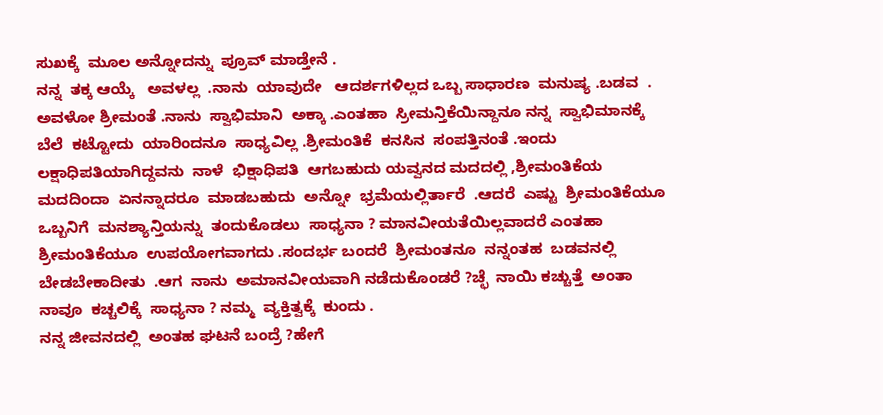ಸುಖಕ್ಕೆ  ಮೂಲ ಅನ್ನೋದನ್ನು  ಪ್ರೂವ್ ಮಾಡ್ತೇನೆ .
ನನ್ನ  ತಕ್ಕ ಆಯ್ಕೆ   ಅವಳಲ್ಲ  .ನಾನು  ಯಾವುದೇ   ಆದರ್ಶಗಳಿಲ್ಲದ ಒಬ್ಬ ಸಾಧಾರಣ  ಮನುಷ್ಯ .ಬಡವ  . ಅವಳೋ ಶ್ರೀಮಂತೆ .ನಾನು  ಸ್ವಾಭಿಮಾನಿ  ಅಕ್ಕಾ .ಎಂತಹಾ  ಸ್ರೀಮನ್ತಿಕೆಯಿನ್ದಾನೂ ನನ್ನ  ಸ್ವಾಭಿಮಾನಕ್ಕೆ ಬೆಲೆ  ಕಟ್ಟೋದು  ಯಾರಿಂದನೂ  ಸಾಧ್ಯವಿಲ್ಲ .ಶ್ರೀಮಂತಿಕೆ  ಕನಸಿನ  ಸಂಪತ್ತಿನಂತೆ .ಇಂದು  ಲಕ್ಷಾಧಿಪತಿಯಾಗಿದ್ದವನು  ನಾಳೆ  ಭಿಕ್ಷಾಧಿಪತಿ  ಆಗಬಹುದು ಯವ್ವನದ ಮದದಲ್ಲಿ ,ಶ್ರೀಮಂತಿಕೆಯ  ಮದದಿಂದಾ  ಏನನ್ನಾದರೂ  ಮಾಡಬಹುದು  ಅನ್ನೋ  ಭ್ರಮೆಯಲ್ಲಿರ್ತಾರೆ  .ಆದರೆ  ಎಷ್ಟು  ಶ್ರೀಮಂತಿಕೆಯೂ  ಒಬ್ಬನಿಗೆ  ಮನಶ್ಯಾನ್ತಿಯನ್ನು  ತಂದುಕೊಡಲು  ಸಾಧ್ಯನಾ ? ಮಾನವೀಯತೆಯಿಲ್ಲವಾದರೆ ಎಂತಹಾ ಶ್ರೀಮಂತಿಕೆಯೂ  ಉಪಯೋಗವಾಗದು .ಸಂದರ್ಭ ಬಂದರೆ  ಶ್ರೀಮಂತನೂ  ನನ್ನಂತಹ  ಬಡವನಲ್ಲಿ   ಬೇಡಬೇಕಾದೀತು  .ಆಗ  ನಾನು  ಅಮಾನವೀಯವಾಗಿ ನಡೆದುಕೊಂಡರೆ ?ಚ್ಛೆ  ನಾಯಿ ಕಚ್ಚುತ್ತೆ  ಅಂತಾ  ನಾವೂ  ಕಚ್ಚಲಿಕ್ಕೆ  ಸಾಧ್ಯನಾ ? ನಮ್ಮ  ವ್ಯಕ್ತಿತ್ವಕ್ಕೆ  ಕುಂದು .
ನನ್ನ ಜೀವನದಲ್ಲಿ  ಅಂತಹ ಘಟನೆ ಬಂದ್ರೆ ?ಹೇಗೆ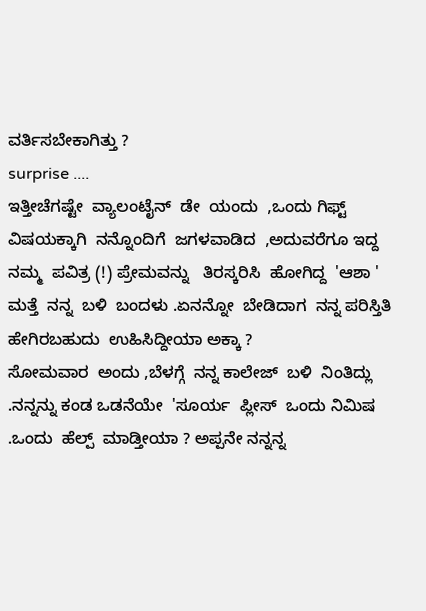ವರ್ತಿಸಬೇಕಾಗಿತ್ತು ?
surprise ....
ಇತ್ತೀಚೆಗಷ್ಟೇ  ವ್ಯಾಲಂಟೈನ್  ಡೇ  ಯಂದು  ,ಒಂದು ಗಿಫ್ಟ್  ವಿಷಯಕ್ಕಾಗಿ  ನನ್ನೊಂದಿಗೆ  ಜಗಳವಾಡಿದ  ,ಅದುವರೆಗೂ ಇದ್ದ ನಮ್ಮ  ಪವಿತ್ರ (!) ಪ್ರೇಮವನ್ನು   ತಿರಸ್ಕರಿಸಿ  ಹೋಗಿದ್ದ  'ಆಶಾ ' ಮತ್ತೆ  ನನ್ನ  ಬಳಿ  ಬಂದಳು .ಏನನ್ನೋ  ಬೇಡಿದಾಗ  ನನ್ನ ಪರಿಸ್ತಿತಿ  ಹೇಗಿರಬಹುದು  ಉಹಿಸಿದ್ದೀಯಾ ಅಕ್ಕಾ ?
ಸೋಮವಾರ  ಅಂದು ,ಬೆಳಗ್ಗೆ  ನನ್ನ ಕಾಲೇಜ್  ಬಳಿ  ನಿಂತಿದ್ಲು .ನನ್ನನ್ನು ಕಂಡ ಒಡನೆಯೇ  'ಸೂರ್ಯ  ಪ್ಲೀಸ್  ಒಂದು ನಿಮಿಷ .ಒಂದು  ಹೆಲ್ಪ್  ಮಾಡ್ತೀಯಾ ? ಅಪ್ಪನೇ ನನ್ನನ್ನ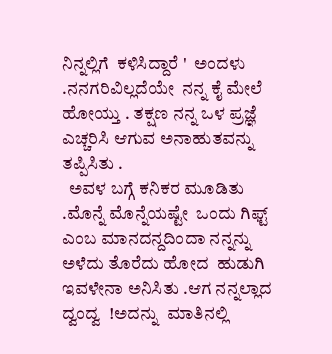ನಿನ್ನಲ್ಲಿಗೆ  ಕಳಿಸಿದ್ದಾರೆ '  ಅಂದಳು .ನನಗರಿವಿಲ್ಲದೆಯೇ  ನನ್ನ ಕೈ ಮೇಲೆ  ಹೋಯ್ತು . ತಕ್ಷಣ ನನ್ನ ಒಳ ಪ್ರಜ್ಞೆ  ಎಚ್ಚರಿಸಿ ಆಗುವ ಅನಾಹುತವನ್ನು  ತಪ್ಪಿಸಿತು .
  ಅವಳ ಬಗ್ಗೆ ಕನಿಕರ ಮೂಡಿತು .ಮೊನ್ನೆ ಮೊನ್ನೆಯಷ್ಟೇ  ಒಂದು ಗಿಫ್ಟ್  ಎಂಬ ಮಾನದನ್ದದಿಂದಾ ನನ್ನನ್ನು ಅಳೆದು ತೊರೆದು ಹೋದ  ಹುಡುಗಿ ಇವಳೇನಾ ಅನಿಸಿತು .ಆಗ ನನ್ನಲ್ಲಾದ ದ್ವಂದ್ವ  !ಅದನ್ನು  ಮಾತಿನಲ್ಲಿ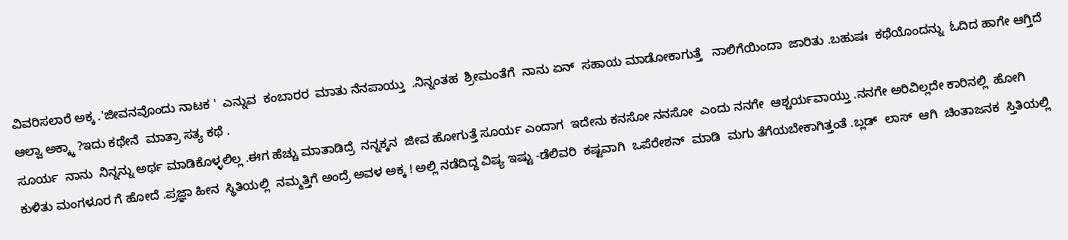ವಿವರಿಸಲಾರೆ ಅಕ್ಕ .'ಜೀವನವೊಂದು ನಾಟಕ '  ಎನ್ನುವ  ಕಂಬಾರರ  ಮಾತು ನೆನಪಾಯ್ತು  .ನಿನ್ನಂತಹ  ಶ್ರೀಮಂತೆಗೆ  ನಾನು ಏನ್  ಸಹಾಯ ಮಾಡೋಕಾಗುತ್ತೆ   ನಾಲಿಗೆಯಿಂದಾ  ಜಾರಿತು .ಬಹುಷಃ  ಕಥೆಯೊಂದನ್ನು  ಓದಿದ ಹಾಗೇ ಆಗ್ತಿದೆ ಆಲ್ವಾ ಅಕ್ಕ್ಕಾ ?ಇದು ಕಥೇನೆ  ಮಾತ್ರಾ ಸತ್ಯ ಕಥೆ .
ಸೂರ್ಯ  ನಾನು  ನಿನ್ನನ್ನು ಅರ್ಥ ಮಾಡಿಕೊಳ್ಳಲಿಲ್ಲ .ಈಗ ಹೆಚ್ಚು ಮಾತಾಡಿದ್ರೆ  ನನ್ನಕ್ಕನ  ಜೀವ ಹೋಗುತ್ತೆ ಸೂರ್ಯ ಎಂದಾಗ  ಇದೇನು ಕನಸೋ ನನಸೋ  ಎಂದು ನನಗೇ  ಆಶ್ಚರ್ಯವಾಯ್ತು .ನನಗೇ ಅರಿವಿಲ್ಲದೇ ಕಾರಿನಲ್ಲಿ  ಹೋಗಿ ಕುಳಿತು ಮಂಗಳೂರ ಗೆ ಹೋದೆ .ಪ್ರಜ್ಞಾ ಹೀನ  ಸ್ಥಿತಿಯಲ್ಲಿ  ನಮ್ಮತ್ತಿಗೆ ಅಂದ್ರೆ ಅವಳ ಅಕ್ಕ ! ಅಲ್ಲಿ ನಡೆದಿದ್ದ ವಿಷ್ಯ ಇಷ್ಟು -ಡೆಲಿವರಿ  ಕಷ್ಟವಾಗಿ  ಒಪೆರೇಶನ್  ಮಾಡಿ  ಮಗು ತೆಗೆಯಬೇಕಾಗಿತ್ತಂತೆ .ಬ್ಲಡ್  ಲಾಸ್  ಆಗಿ  ಚಿಂತಾಜನಕ  ಸ್ತಿತಿಯಲ್ಲಿ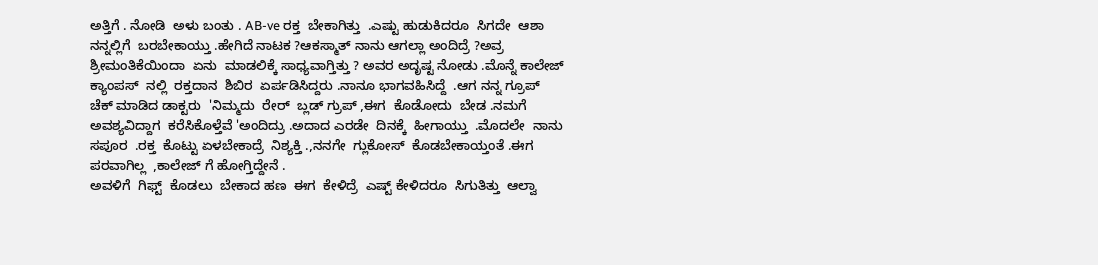ಅತ್ತಿಗೆ . ನೋಡಿ  ಅಳು ಬಂತು . AB-ve ರಕ್ತ  ಬೇಕಾಗಿತ್ತು  .ಎಷ್ಟು ಹುಡುಕಿದರೂ  ಸಿಗದೇ  ಆಶಾ ನನ್ನಲ್ಲಿಗೆ  ಬರಬೇಕಾಯ್ತು .ಹೇಗಿದೆ ನಾಟಕ ?ಆಕಸ್ಮಾತ್ ನಾನು ಆಗಲ್ಲಾ ಅಂದಿದ್ರೆ ?ಅವ್ರ  ಶ್ರೀಮಂತಿಕೆಯಿಂದಾ  ಏನು  ಮಾಡಲಿಕ್ಕೆ ಸಾಧ್ಯವಾಗ್ತಿತ್ತು ? ಅವರ ಅದೃಷ್ಟ ನೋಡು .ಮೊನ್ನೆ ಕಾಲೇಜ್ ಕ್ಯಾಂಪಸ್  ನಲ್ಲಿ  ರಕ್ತದಾನ  ಶಿಬಿರ  ಏರ್ಪಡಿಸಿದ್ದರು .ನಾನೂ ಭಾಗವಹಿಸಿದ್ದೆ  .ಆಗ ನನ್ನ ಗ್ರೂಪ್  ಚೆಕ್ ಮಾಡಿದ ಡಾಕ್ಟರು  'ನಿಮ್ಮದು  ರೇರ್  ಬ್ಲಡ್ ಗ್ರುಪ್ ,ಈಗ  ಕೊಡೋದು  ಬೇಡ .ನಮಗೆ  ಅವಶ್ಯವಿದ್ದಾಗ  ಕರೆಸಿಕೊಳ್ತೆವೆ 'ಅಂದಿದ್ರು .ಅದಾದ ಎರಡೇ  ದಿನಕ್ಕೆ  ಹೀಗಾಯ್ತು  .ಮೊದಲೇ  ನಾನು ಸಪೂರ  .ರಕ್ತ  ಕೊಟ್ಟು ಏಳಬೇಕಾದ್ರೆ  ನಿಶ್ಯಕ್ತಿ .,ನನಗೇ  ಗ್ಲುಕೋಸ್  ಕೊಡಬೇಕಾಯ್ತಂತೆ .ಈಗ  ಪರವಾಗಿಲ್ಲ  ,ಕಾಲೇಜ್ ಗೆ ಹೋಗ್ತಿದ್ದೇನೆ .
ಅವಳಿಗೆ  ಗಿಫ್ಟ್  ಕೊಡಲು  ಬೇಕಾದ ಹಣ  ಈಗ  ಕೇಳಿದ್ರೆ  ಎಷ್ಟ್ ಕೇಳಿದರೂ  ಸಿಗುತಿತ್ತು  ಆಲ್ವಾ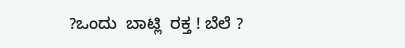?ಒಂದು  ಬಾಟ್ಲಿ  ರಕ್ತ ! ಬೆಲೆ ?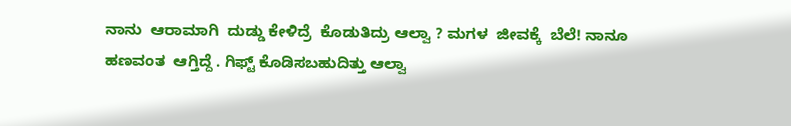ನಾನು  ಆರಾಮಾಗಿ  ದುಡ್ಡು ಕೇಳಿದ್ರೆ  ಕೊಡುತಿದ್ರು ಆಲ್ವಾ ? ಮಗಳ  ಜೀವಕ್ಕೆ  ಬೆಲೆ! ನಾನೂ ಹಣವಂತ  ಆಗ್ತಿದ್ದೆ . ಗಿಫ್ಟ್ ಕೊಡಿಸಬಹುದಿತ್ತು ಆಲ್ವಾ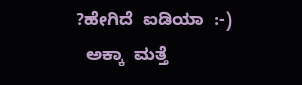?ಹೇಗಿದೆ  ಐಡಿಯಾ  :-)
  ಅಕ್ಕಾ  ಮತ್ತೆ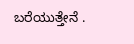ಬರೆಯುತ್ತೇನೆ .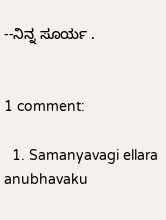--ನಿನ್ನ ಸೂರ್ಯ .


1 comment:

  1. Samanyavagi ellara anubhavaku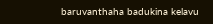baruvanthaha badukina kelavu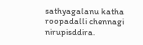sathyagalanu katha roopadalli chennagi nirupisddira.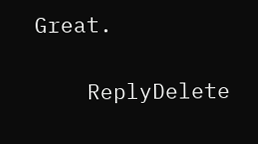Great.

    ReplyDelete